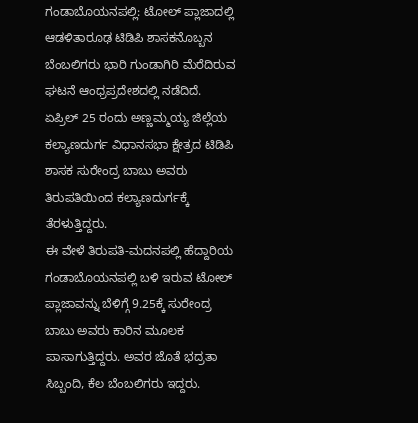ಗಂಡಾಬೊಯನಪಲ್ಲಿ: ಟೋಲ್ ಪ್ಲಾಜಾದಲ್ಲಿ ಆಡಳಿತಾರೂಢ ಟಿಡಿಪಿ ಶಾಸಕನೊಬ್ಬನ ಬೆಂಬಲಿಗರು ಭಾರಿ ಗುಂಡಾಗಿರಿ ಮೆರೆದಿರುವ ಘಟನೆ ಆಂಧ್ರಪ್ರದೇಶದಲ್ಲಿ ನಡೆದಿದೆ.
ಏಪ್ರಿಲ್ 25 ರಂದು ಅಣ್ಣಮ್ಮಯ್ಯ ಜಿಲ್ಲೆಯ ಕಲ್ಯಾಣದುರ್ಗ ವಿಧಾನಸಭಾ ಕ್ಷೇತ್ರದ ಟಿಡಿಪಿ ಶಾಸಕ ಸುರೇಂದ್ರ ಬಾಬು ಅವರು ತಿರುಪತಿಯಿಂದ ಕಲ್ಯಾಣದುರ್ಗಕ್ಕೆ ತೆರಳುತ್ತಿದ್ದರು.
ಈ ವೇಳೆ ತಿರುಪತಿ-ಮದನಪಲ್ಲಿ ಹೆದ್ದಾರಿಯ ಗಂಡಾಬೊಯನಪಲ್ಲಿ ಬಳಿ ಇರುವ ಟೋಲ್ ಪ್ಲಾಜಾವನ್ನು ಬೆಳಿಗ್ಗೆ 9.25ಕ್ಕೆ ಸುರೇಂದ್ರ ಬಾಬು ಅವರು ಕಾರಿನ ಮೂಲಕ ಪಾಸಾಗುತ್ತಿದ್ದರು. ಅವರ ಜೊತೆ ಭದ್ರತಾ ಸಿಬ್ಬಂದಿ, ಕೆಲ ಬೆಂಬಲಿಗರು ಇದ್ದರು.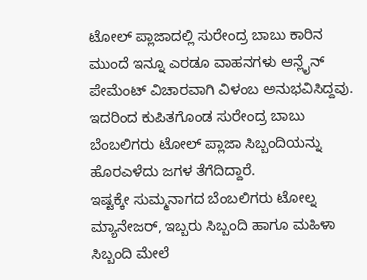ಟೋಲ್ ಪ್ಲಾಜಾದಲ್ಲಿ ಸುರೇಂದ್ರ ಬಾಬು ಕಾರಿನ ಮುಂದೆ ಇನ್ನೂ ಎರಡೂ ವಾಹನಗಳು ಆನ್ಲೈನ್ ಪೇಮೆಂಟ್ ವಿಚಾರವಾಗಿ ವಿಳಂಬ ಅನುಭವಿಸಿದ್ದವು. ಇದರಿಂದ ಕುಪಿತಗೊಂಡ ಸುರೇಂದ್ರ ಬಾಬು ಬೆಂಬಲಿಗರು ಟೋಲ್ ಪ್ಲಾಜಾ ಸಿಬ್ಬಂದಿಯನ್ನು ಹೊರಎಳೆದು ಜಗಳ ತೆಗೆದಿದ್ದಾರೆ.
ಇಷ್ಟಕ್ಕೇ ಸುಮ್ಮನಾಗದ ಬೆಂಬಲಿಗರು ಟೋಲ್ನ ಮ್ಯಾನೇಜರ್, ಇಬ್ಬರು ಸಿಬ್ಬಂದಿ ಹಾಗೂ ಮಹಿಳಾ ಸಿಬ್ಬಂದಿ ಮೇಲೆ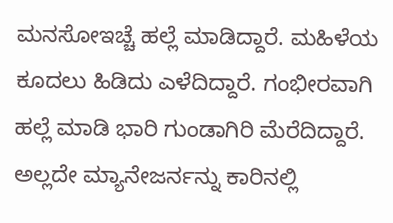ಮನಸೋಇಚ್ಚೆ ಹಲ್ಲೆ ಮಾಡಿದ್ದಾರೆ. ಮಹಿಳೆಯ ಕೂದಲು ಹಿಡಿದು ಎಳೆದಿದ್ದಾರೆ. ಗಂಭೀರವಾಗಿ ಹಲ್ಲೆ ಮಾಡಿ ಭಾರಿ ಗುಂಡಾಗಿರಿ ಮೆರೆದಿದ್ದಾರೆ. ಅಲ್ಲದೇ ಮ್ಯಾನೇಜರ್ನನ್ನು ಕಾರಿನಲ್ಲಿ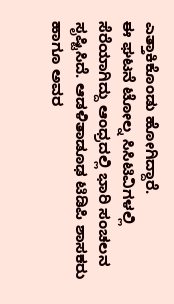ಎತ್ತಾಕಿಕೊಂಡು ಹೋಗಿದ್ದಾರೆ.
ಈ ಘಟನೆ ಟೋಲ್ನ ಸಿಸಿಟಿವಿಗಳಲ್ಲಿ ಸೆರೆಯಾಗಿದ್ದು ಆಂಧ್ರದಲ್ಲಿ ಭಾರಿ ಸಂಚಲನ ಸೃಷ್ಟಿಸಿದೆ. ಆಡಳಿತಾಡೂಢ ಟಿಡಿಪಿ ಶಾಸಕರು ಹಾಗೂ ಅವರ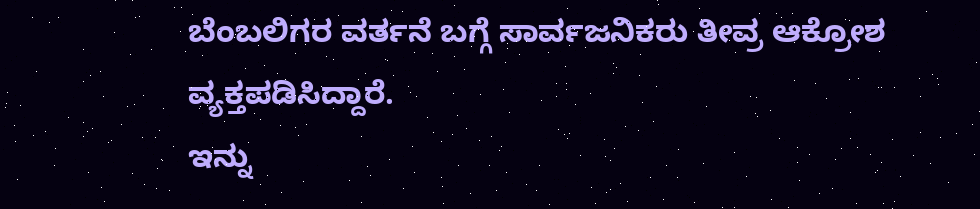ಬೆಂಬಲಿಗರ ವರ್ತನೆ ಬಗ್ಗೆ ಸಾರ್ವಜನಿಕರು ತೀವ್ರ ಆಕ್ರೋಶ ವ್ಯಕ್ತಪಡಿಸಿದ್ದಾರೆ.
ಇನ್ನು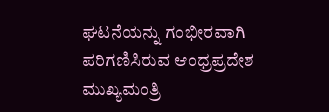ಘಟನೆಯನ್ನು ಗಂಭೀರವಾಗಿ ಪರಿಗಣಿಸಿರುವ ಆಂಧ್ರಪ್ರದೇಶ ಮುಖ್ಯಮಂತ್ರಿ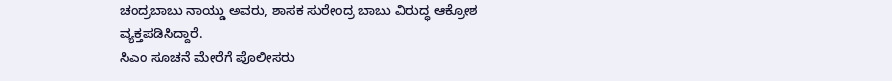ಚಂದ್ರಬಾಬು ನಾಯ್ಡು ಅವರು, ಶಾಸಕ ಸುರೇಂದ್ರ ಬಾಬು ವಿರುದ್ಧ ಆಕ್ರೋಶ ವ್ಯಕ್ತಪಡಿಸಿದ್ದಾರೆ.
ಸಿಎಂ ಸೂಚನೆ ಮೇರೆಗೆ ಪೊಲೀಸರು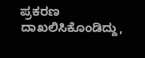ಪ್ರಕರಣ ದಾಖಲಿಸಿಕೊಂಡಿದ್ದು,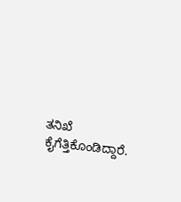ತನಿಖೆ ಕೈಗೆತ್ತಿಕೊಂಡಿದ್ದಾರೆ.